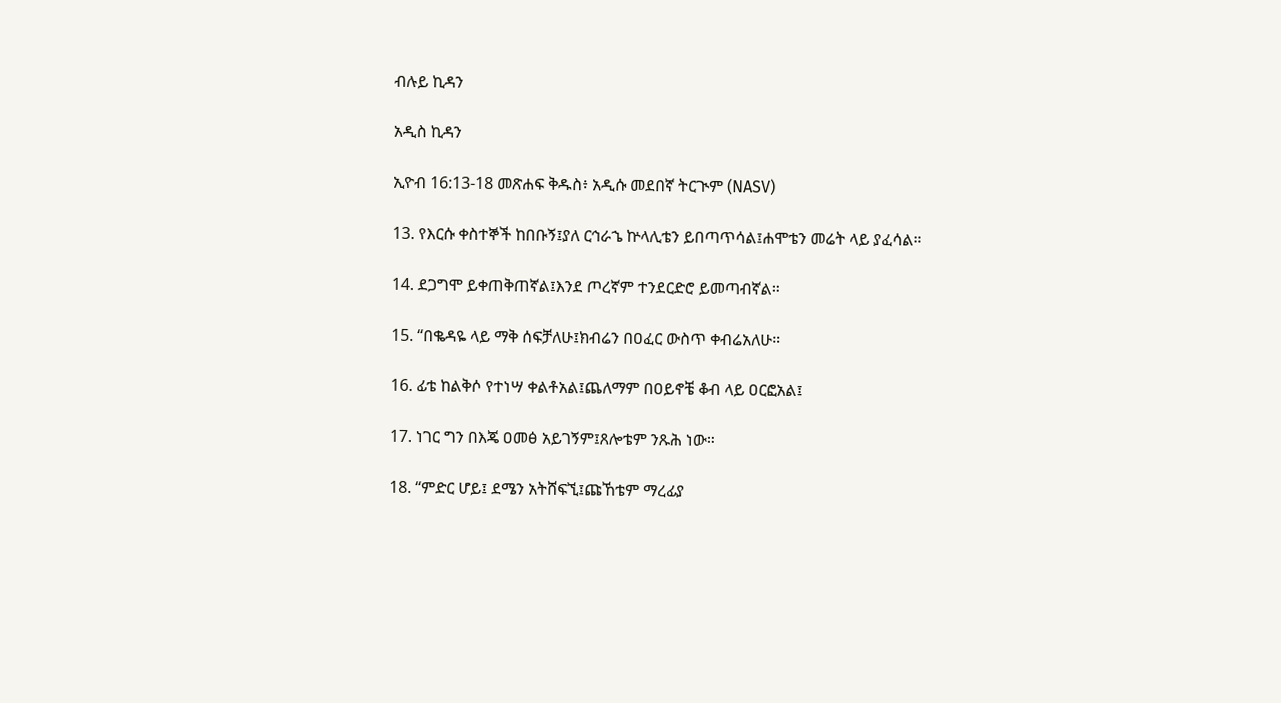ብሉይ ኪዳን

አዲስ ኪዳን

ኢዮብ 16:13-18 መጽሐፍ ቅዱስ፥ አዲሱ መደበኛ ትርጒም (NASV)

13. የእርሱ ቀስተኞች ከበቡኝ፤ያለ ርኅራኄ ኵላሊቴን ይበጣጥሳል፤ሐሞቴን መሬት ላይ ያፈሳል።

14. ደጋግሞ ይቀጠቅጠኛል፤እንደ ጦረኛም ተንደርድሮ ይመጣብኛል።

15. “በቈዳዬ ላይ ማቅ ሰፍቻለሁ፤ክብሬን በዐፈር ውስጥ ቀብሬአለሁ።

16. ፊቴ ከልቅሶ የተነሣ ቀልቶአል፤ጨለማም በዐይኖቼ ቆብ ላይ ዐርፎአል፤

17. ነገር ግን በእጄ ዐመፅ አይገኝም፤ጸሎቴም ንጹሕ ነው።

18. “ምድር ሆይ፤ ደሜን አትሸፍኚ፤ጩኸቴም ማረፊያ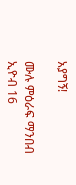አያግኝ!

ሙሉ ምዕራፍ ማንበብ ኢዮብ 16